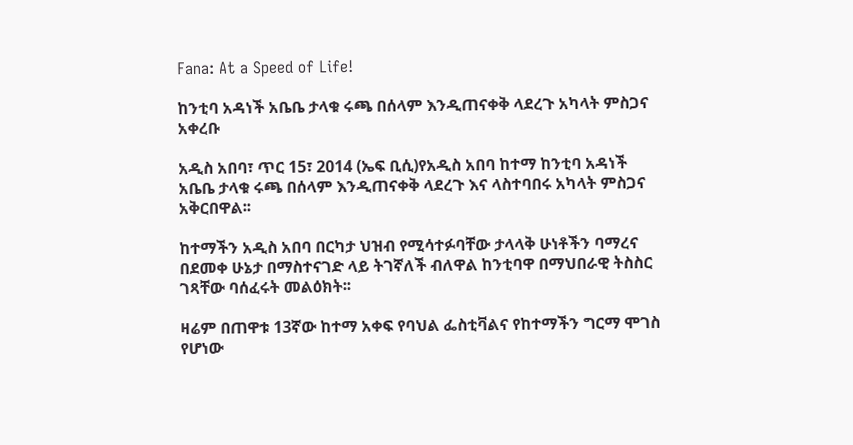Fana: At a Speed of Life!

ከንቲባ አዳነች አቤቤ ታላቁ ሩጫ በሰላም እንዲጠናቀቅ ላደረጉ አካላት ምስጋና አቀረቡ

አዲስ አበባ፣ ጥር 15፣ 2014 (ኤፍ ቢሲ)የአዲስ አበባ ከተማ ከንቲባ አዳነች አቤቤ ታላቁ ሩጫ በሰላም እንዲጠናቀቅ ላደረጉ እና ላስተባበሩ አካላት ምስጋና አቅርበዋል፡፡

ከተማችን አዲስ አበባ በርካታ ህዝብ የሚሳተፉባቸው ታላላቅ ሁነቶችን ባማረና በደመቀ ሁኔታ በማስተናገድ ላይ ትገኛለች ብለዋል ከንቲባዋ በማህበራዊ ትስስር ገጻቸው ባሰፈሩት መልዕክት፡፡

ዛሬም በጠዋቱ 13ኛው ከተማ አቀፍ የባህል ፌስቲቫልና የከተማችን ግርማ ሞገስ የሆነው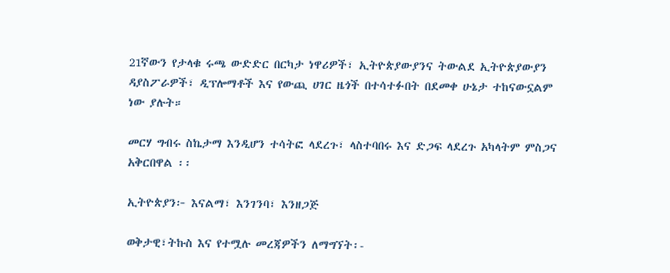21ኛውን የታላቁ ሩጫ ውድድር በርካታ ነዋሪዎች፣ ኢትዮጵያውያንና ትውልደ ኢትዮጵያውያን ዳያስፖራዎች፣ ዲፕሎማቶች እና የውጪ ሀገር ዜጎች በተሳተፉበት በደመቀ ሁኔታ ተከናውኗልም ነው ያሉት።

መርሃ ግብሩ ስኬታማ እንዲሆን ተሳትፎ ላደረጉ፣ ላስተባበሩ እና ድጋፍ ላደረጉ አካላትም ምስጋና አቅርበዋል ፡፡

ኢትዮጵያን፦ እናልማ፣ እንገንባ፣ እንዘጋጅ

ወቅታዊ፣ትኩስ እና የተሟሉ መረጃዎችን ለማግኘት፡-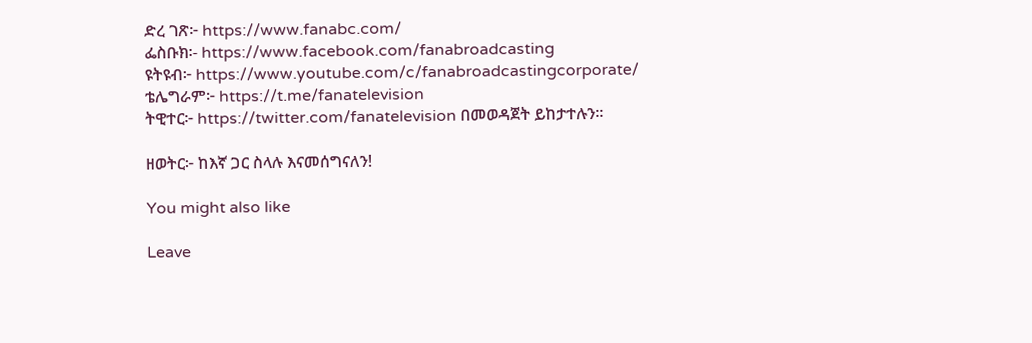ድረ ገጽ፦ https://www.fanabc.com/
ፌስቡክ፡- https://www.facebook.com/fanabroadcasting
ዩትዩብ፦ https://www.youtube.com/c/fanabroadcastingcorporate/
ቴሌግራም፦ https://t.me/fanatelevision
ትዊተር፦ https://twitter.com/fanatelevision በመወዳጀት ይከታተሉን፡፡

ዘወትር፦ ከእኛ ጋር ስላሉ እናመሰግናለን!

You might also like

Leave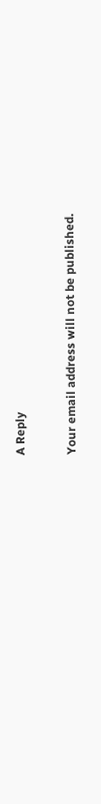A Reply

Your email address will not be published.